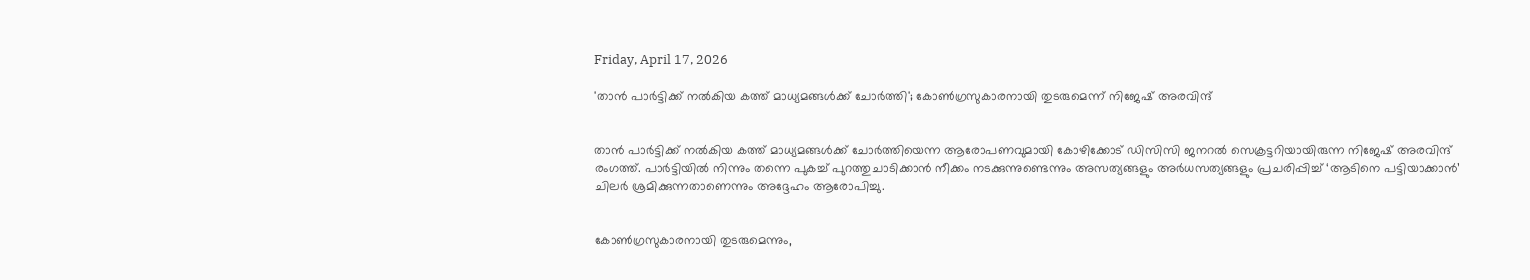Friday, April 17, 2026

'താന്‍ പാര്‍ട്ടിക്ക് നല്‍കിയ കത്ത് മാധ്യമങ്ങള്‍ക്ക് ചോര്‍ത്തി'; കോണ്‍ഗ്രസുകാരനായി തുടരുമെന്ന് നിജേഷ് അരവിന്ദ്


താന്‍ പാര്‍ട്ടിക്ക് നല്‍കിയ കത്ത് മാധ്യമങ്ങള്‍ക്ക് ചോര്‍ത്തിയെന്ന ആരോപണവുമായി കോഴിക്കോട് ഡിസിസി ജനറല്‍ സെക്രട്ടറിയായിരുന്ന നിജേഷ് അരവിന്ദ് രംഗത്ത്. പാര്‍ട്ടിയില്‍ നിന്നും തന്നെ പുകച്ച് പുറത്തുചാടിക്കാന്‍ നീക്കം നടക്കുന്നുണ്ടെന്നും അസത്യങ്ങളും അര്‍ധസത്യങ്ങളും പ്രചരിപ്പിച്ച് ‘ആടിനെ പട്ടിയാക്കാന്‍’ ചിലര്‍ ശ്രമിക്കുന്നതാണെന്നും അദ്ദേഹം ആരോപിച്ചു.


കോണ്‍ഗ്രസുകാരനായി തുടരുമെന്നും,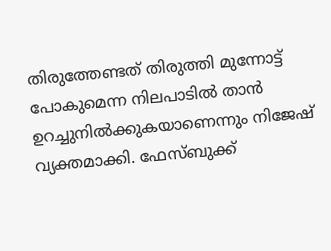തിരുത്തേണ്ടത് തിരുത്തി മുന്നോട്ട് പോകുമെന്ന നിലപാടില്‍ താന്‍ ഉറച്ചുനില്‍ക്കുകയാണെന്നും നിജേഷ് വ്യക്തമാക്കി. ഫേസ്ബുക്ക്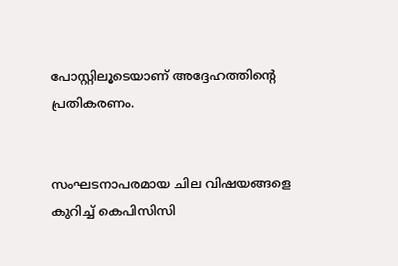പോസ്റ്റിലൂടെയാണ് അദ്ദേഹത്തിന്റെ പ്രതികരണം.


സംഘടനാപരമായ ചില വിഷയങ്ങളെ കുറിച്ച് കെപിസിസി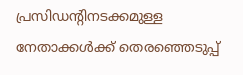പ്രസിഡന്റിനടക്കമുള്ള നേതാക്കള്‍ക്ക് തെരഞ്ഞെടുപ്പ്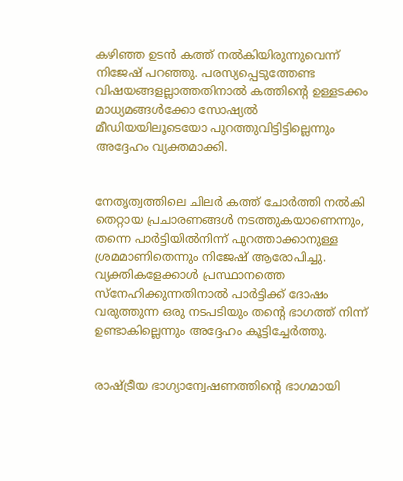കഴിഞ്ഞ ഉടന്‍ കത്ത് നല്‍കിയിരുന്നുവെന്ന് നിജേഷ് പറഞ്ഞു. പരസ്യപ്പെടുത്തേണ്ട വിഷയങ്ങളല്ലാത്തതിനാല്‍ കത്തിന്റെ ഉള്ളടക്കം മാധ്യമങ്ങള്‍ക്കോ സോഷ്യല്‍ മീഡിയയിലൂടെയോ പുറത്തുവിട്ടിട്ടില്ലെന്നും അദ്ദേഹം വ്യക്തമാക്കി.


നേതൃത്വത്തിലെ ചിലര്‍ കത്ത് ചോര്‍ത്തി നല്‍കി തെറ്റായ പ്രചാരണങ്ങള്‍ നടത്തുകയാണെന്നും, തന്നെ പാര്‍ട്ടിയില്‍നിന്ന് പുറത്താക്കാനുള്ള ശ്രമമാണിതെന്നും നിജേഷ് ആരോപിച്ചു. വ്യക്തികളേക്കാള്‍ പ്രസ്ഥാനത്തെ സ്‌നേഹിക്കുന്നതിനാല്‍ പാര്‍ട്ടിക്ക് ദോഷം വരുത്തുന്ന ഒരു നടപടിയും തന്റെ ഭാഗത്ത് നിന്ന് ഉണ്ടാകില്ലെന്നും അദ്ദേഹം കൂട്ടിച്ചേര്‍ത്തു.


രാഷ്ട്രീയ ഭാഗ്യാന്വേഷണത്തിന്റെ ഭാഗമായി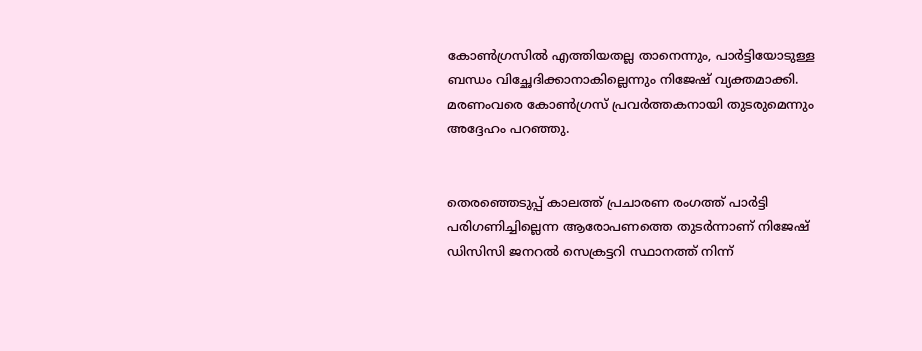കോണ്‍ഗ്രസില്‍ എത്തിയതല്ല താനെന്നും, പാര്‍ട്ടിയോടുള്ള ബന്ധം വിച്ഛേദിക്കാനാകില്ലെന്നും നിജേഷ് വ്യക്തമാക്കി. മരണംവരെ കോണ്‍ഗ്രസ് പ്രവര്‍ത്തകനായി തുടരുമെന്നും അദ്ദേഹം പറഞ്ഞു.


തെരഞ്ഞെടുപ്പ് കാലത്ത് പ്രചാരണ രംഗത്ത് പാര്‍ട്ടി പരിഗണിച്ചില്ലെന്ന ആരോപണത്തെ തുടര്‍ന്നാണ് നിജേഷ് ഡിസിസി ജനറല്‍ സെക്രട്ടറി സ്ഥാനത്ത് നിന്ന്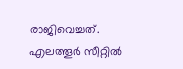രാജിവെച്ചത്. എലത്തൂര്‍ സീറ്റില്‍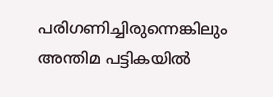പരിഗണിച്ചിരുന്നെങ്കിലും അന്തിമ പട്ടികയില്‍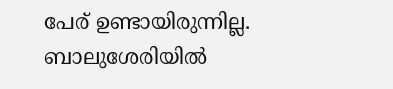പേര് ഉണ്ടായിരുന്നില്ല. ബാലുശേരിയില്‍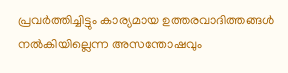പ്രവര്‍ത്തിച്ചിട്ടും കാര്യമായ ഉത്തരവാദിത്തങ്ങള്‍ നല്‍കിയില്ലെന്ന അസന്തോഷവും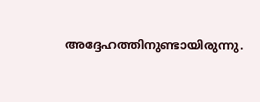അദ്ദേഹത്തിനുണ്ടായിരുന്നു.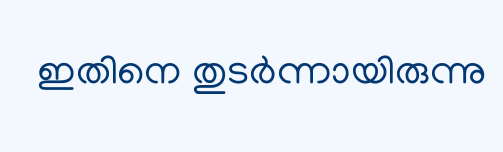ഇതിനെ തുടര്‍ന്നായിരുന്നു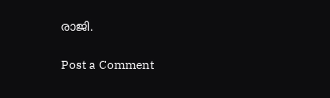രാജി.

Post a Comment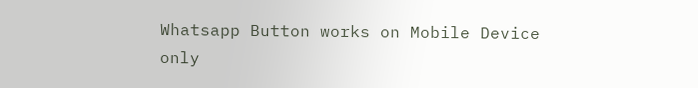Whatsapp Button works on Mobile Device only